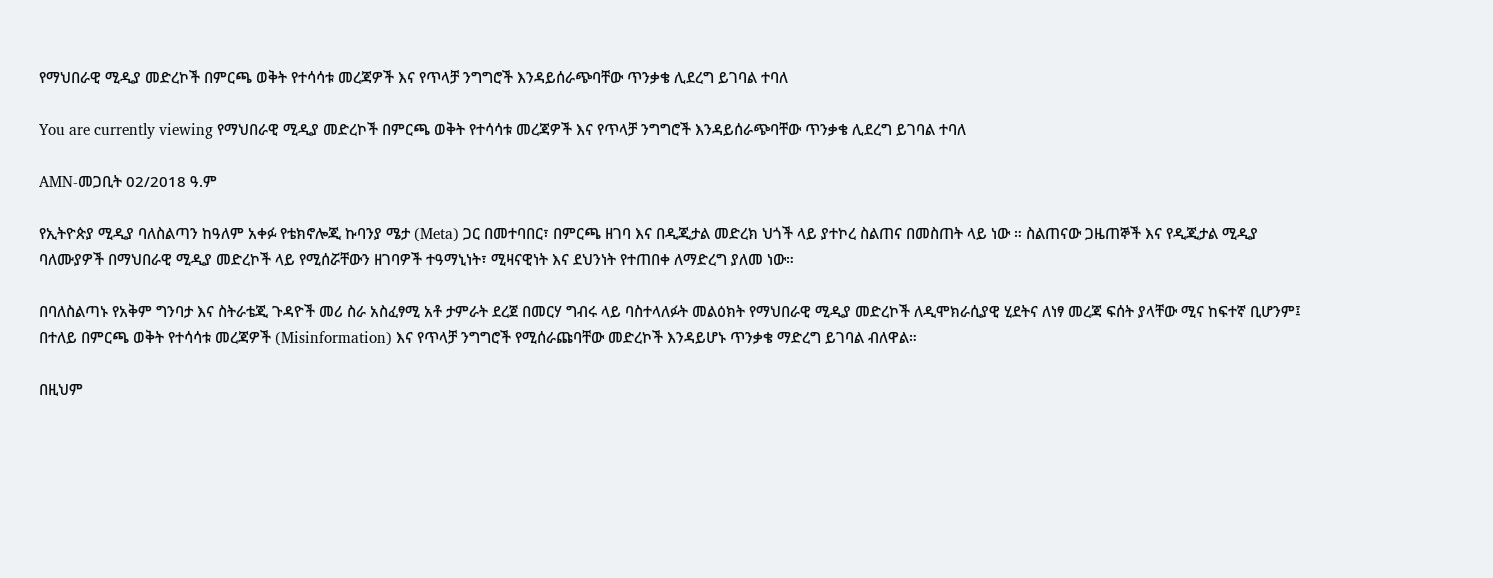የማህበራዊ ሚዲያ መድረኮች በምርጫ ወቅት የተሳሳቱ መረጃዎች እና የጥላቻ ንግግሮች እንዳይሰራጭባቸው ጥንቃቄ ሊደረግ ይገባል ተባለ

You are currently viewing የማህበራዊ ሚዲያ መድረኮች በምርጫ ወቅት የተሳሳቱ መረጃዎች እና የጥላቻ ንግግሮች እንዳይሰራጭባቸው ጥንቃቄ ሊደረግ ይገባል ተባለ

AMN-መጋቢት 02/2018 ዓ.ም

የኢትዮጵያ ሚዲያ ባለስልጣን ከዓለም አቀፉ የቴክኖሎጂ ኩባንያ ሜታ (Meta) ጋር በመተባበር፣ በምርጫ ዘገባ እና በዲጂታል መድረክ ህጎች ላይ ያተኮረ ስልጠና በመስጠት ላይ ነው ። ስልጠናው ጋዜጠኞች እና የዲጂታል ሚዲያ ባለሙያዎች በማህበራዊ ሚዲያ መድረኮች ላይ የሚሰሯቸውን ዘገባዎች ተዓማኒነት፣ ሚዛናዊነት እና ደህንነት የተጠበቀ ለማድረግ ያለመ ነው።

በባለስልጣኑ የአቅም ግንባታ እና ስትራቴጂ ጉዳዮች መሪ ስራ አስፈፃሚ አቶ ታምራት ደረጀ በመርሃ ግብሩ ላይ ባስተላለፉት መልዕክት የማህበራዊ ሚዲያ መድረኮች ለዲሞክራሲያዊ ሂደትና ለነፃ መረጃ ፍሰት ያላቸው ሚና ከፍተኛ ቢሆንም፤ በተለይ በምርጫ ወቅት የተሳሳቱ መረጃዎች (Misinformation) እና የጥላቻ ንግግሮች የሚሰራጩባቸው መድረኮች እንዳይሆኑ ጥንቃቄ ማድረግ ይገባል ብለዋል።

በዚህም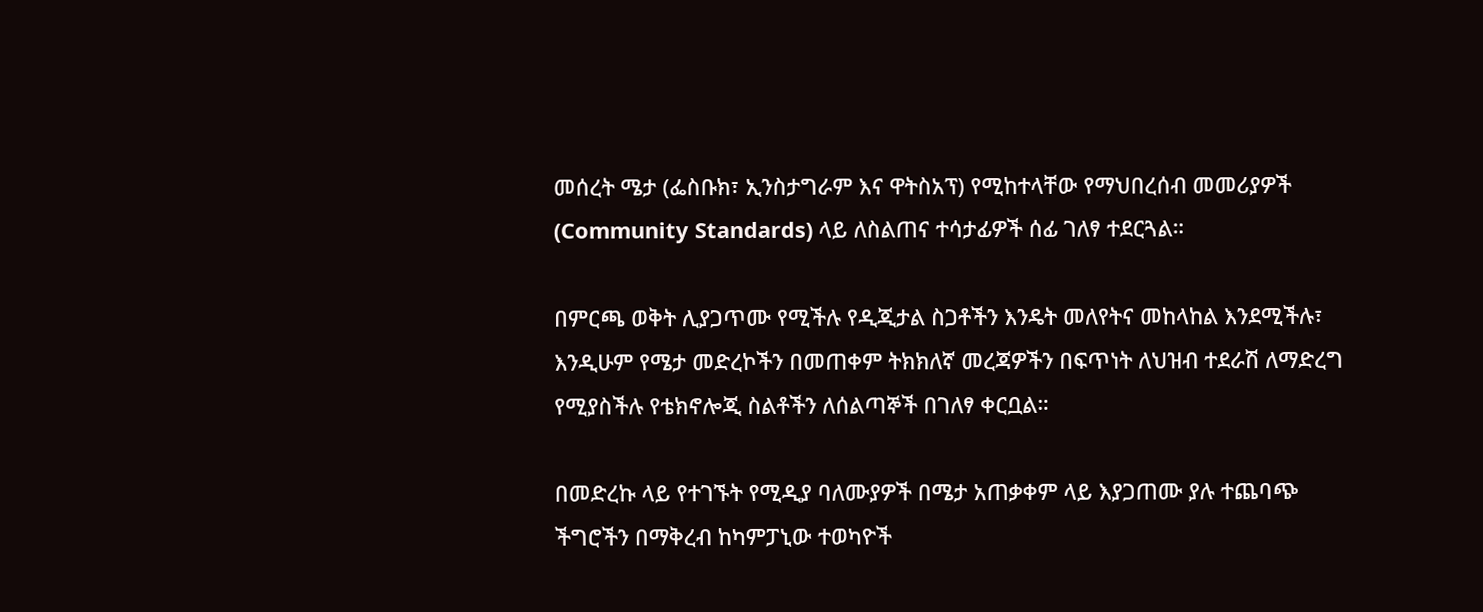መሰረት ሜታ (ፌስቡክ፣ ኢንስታግራም እና ዋትስአፕ) የሚከተላቸው የማህበረሰብ መመሪያዎች (Community Standards) ላይ ለስልጠና ተሳታፊዎች ሰፊ ገለፃ ተደርጓል።

በምርጫ ወቅት ሊያጋጥሙ የሚችሉ የዲጂታል ስጋቶችን እንዴት መለየትና መከላከል እንደሚችሉ፣ እንዲሁም የሜታ መድረኮችን በመጠቀም ትክክለኛ መረጃዎችን በፍጥነት ለህዝብ ተደራሽ ለማድረግ የሚያስችሉ የቴክኖሎጂ ስልቶችን ለሰልጣኞች በገለፃ ቀርቧል።

በመድረኩ ላይ የተገኙት የሚዲያ ባለሙያዎች በሜታ አጠቃቀም ላይ እያጋጠሙ ያሉ ተጨባጭ ችግሮችን በማቅረብ ከካምፓኒው ተወካዮች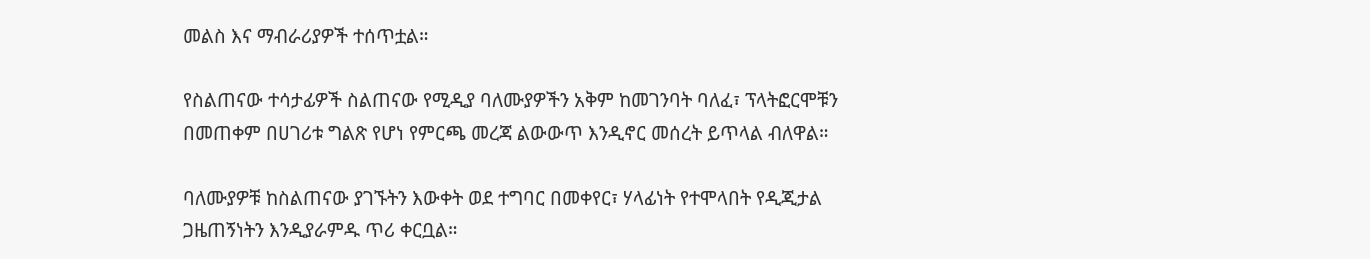መልስ እና ማብራሪያዎች ተሰጥቷል።

የስልጠናው ተሳታፊዎች ስልጠናው የሚዲያ ባለሙያዎችን አቅም ከመገንባት ባለፈ፣ ፕላትፎርሞቹን በመጠቀም በሀገሪቱ ግልጽ የሆነ የምርጫ መረጃ ልውውጥ እንዲኖር መሰረት ይጥላል ብለዋል።

ባለሙያዎቹ ከስልጠናው ያገኙትን እውቀት ወደ ተግባር በመቀየር፣ ሃላፊነት የተሞላበት የዲጂታል ጋዜጠኝነትን እንዲያራምዱ ጥሪ ቀርቧል።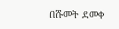በሹመት ደመቀ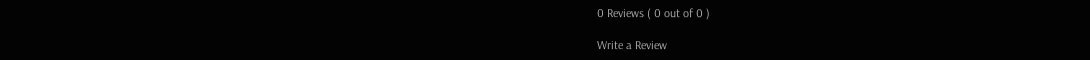0 Reviews ( 0 out of 0 )

Write a Review